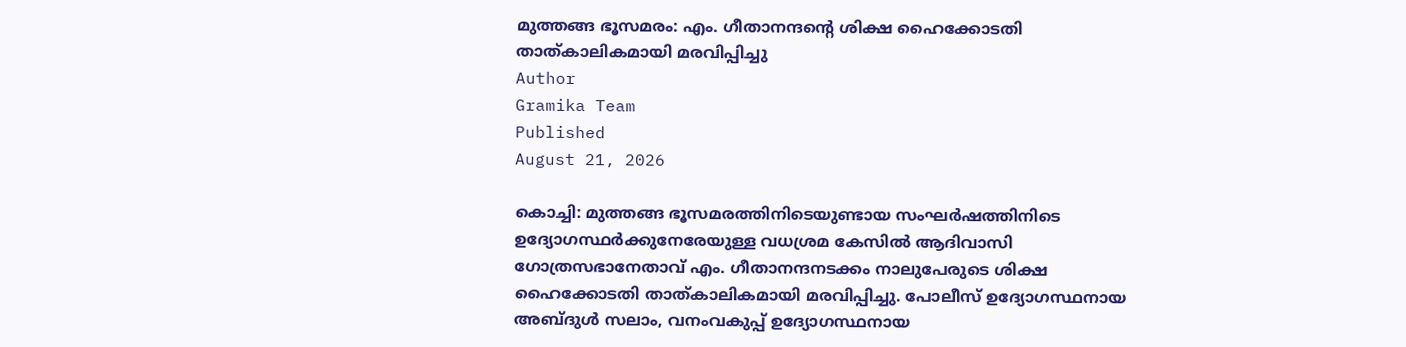മുത്തങ്ങ ഭൂസമരം: എം. ഗീതാനന്ദന്റെ ശിക്ഷ ഹൈക്കോടതി താത്കാലികമായി മരവിപ്പിച്ചു
Author
Gramika Team
Published
August 21, 2026

കൊച്ചി: മുത്തങ്ങ ഭൂസമരത്തിനിടെയുണ്ടായ സംഘർഷത്തിനിടെ ഉദ്യോഗസ്ഥർക്കുനേരേയുള്ള വധശ്രമ കേസിൽ ആദിവാസി ഗോത്രസഭാനേതാവ് എം. ഗീതാനന്ദനടക്കം നാലുപേരുടെ ശിക്ഷ ഹൈക്കോടതി താത്കാലികമായി മരവിപ്പിച്ചു. പോലീസ് ഉദ്യോഗസ്ഥനായ അബ്ദുൾ സലാം, വനംവകുപ്പ് ഉദ്യോഗസ്ഥനായ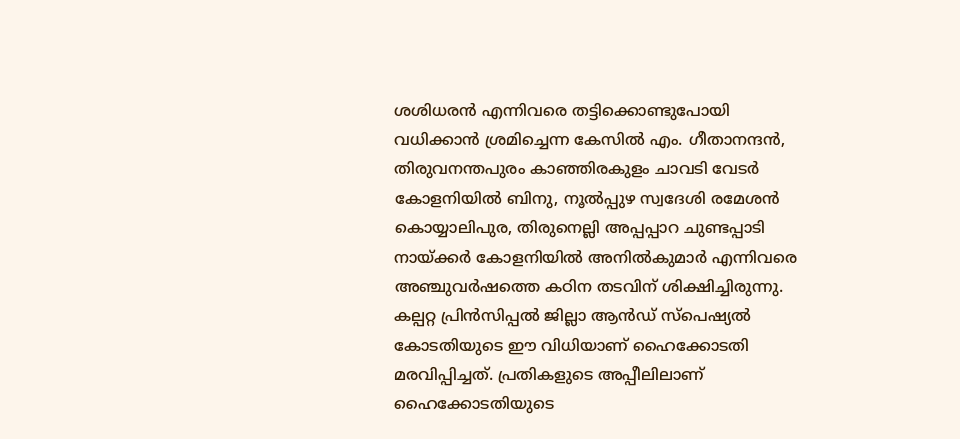ശശിധരൻ എന്നിവരെ തട്ടിക്കൊണ്ടുപോയി വധിക്കാൻ ശ്രമിച്ചെന്ന കേസിൽ എം. ഗീതാനന്ദൻ, തിരുവനന്തപുരം കാഞ്ഞിരകുളം ചാവടി വേടർ കോളനിയിൽ ബിനു, നൂൽപ്പുഴ സ്വദേശി രമേശൻ കൊയ്യാലിപുര, തിരുനെല്ലി അപ്പപ്പാറ ചുണ്ടപ്പാടി നായ്ക്കർ കോളനിയിൽ അനിൽകുമാർ എന്നിവരെ അഞ്ചുവർഷത്തെ കഠിന തടവിന് ശിക്ഷിച്ചിരുന്നു. കല്പറ്റ പ്രിൻസിപ്പൽ ജില്ലാ ആൻഡ് സ്പെഷ്യൽ കോടതിയുടെ ഈ വിധിയാണ് ഹൈക്കോടതി മരവിപ്പിച്ചത്. പ്രതികളുടെ അപ്പീലിലാണ് ഹൈക്കോടതിയുടെ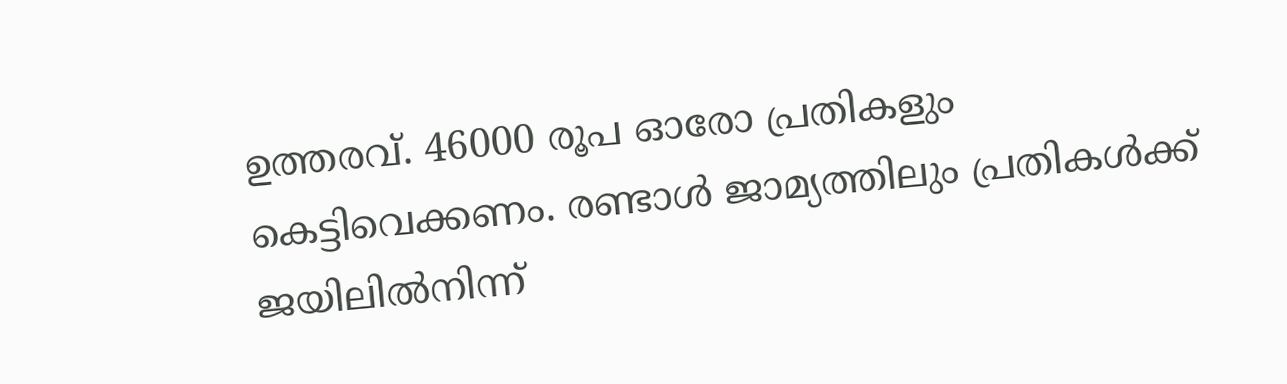ഉത്തരവ്. 46000 രൂപ ഓരോ പ്രതികളും കെട്ടിവെക്കണം. രണ്ടാൾ ജാമ്യത്തിലും പ്രതികൾക്ക് ജയിലിൽനിന്ന്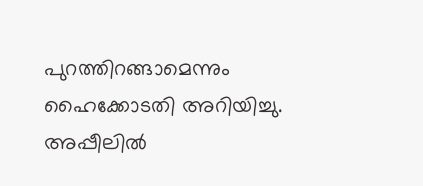പുറത്തിറങ്ങാമെന്നും ഹൈക്കോടതി അറിയിച്ചു. അപ്പീലിൽ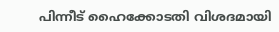പിന്നീട് ഹൈക്കോടതി വിശദമായി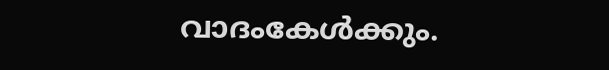വാദംകേൾക്കും.